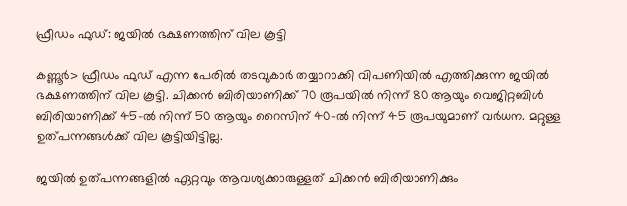ഫ്രീഡം ഫുഡ്‌: ജയിൽ ഭക്ഷണത്തിന് വില കൂട്ടി

കണ്ണൂർ> ഫ്രീഡം ഫുഡ്‌ എന്ന പേരിൽ തടവുകാർ തയ്യാറാക്കി വിപണിയിൽ എത്തിക്കുന്ന ജയിൽ ഭക്ഷണത്തിന് വില കൂട്ടി. ചിക്കൻ ബിരിയാണിക്ക് 70 രൂപയിൽ നിന്ന്‌ 80 ആയും വെജിറ്റബിൾ ബിരിയാണിക്ക് 45-ൽ നിന്ന് 50 ആയും റൈസിന് 40-ൽ നിന്ന്‌ 45 രൂപയുമാണ് വർധന. മറ്റുള്ള ഉത്പന്നങ്ങൾക്ക് വില കൂട്ടിയിട്ടില്ല.

ജയിൽ ഉത്പന്നങ്ങളിൽ ഏറ്റവും ആവശ്യക്കാരുള്ളത് ചിക്കൻ ബിരിയാണിക്കും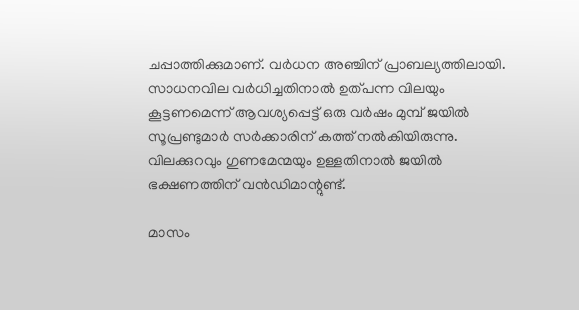ചപ്പാത്തിക്കുമാണ്. വർധന അഞ്ചിന് പ്രാബല്യത്തിലായി. സാധനവില വർധിച്ചതിനാൽ ഉത്‌പന്ന വിലയും കൂട്ടണമെന്ന് ആവശ്യപ്പെട്ട് ഒരു വർഷം മുമ്പ് ജയിൽ സൂപ്രണ്ടുമാർ സർക്കാരിന് കത്ത് നൽകിയിരുന്നു. വിലക്കുറവും ഗുണമേന്മയും ഉള്ളതിനാൽ ജയിൽ ഭക്ഷണത്തിന് വൻഡിമാന്റുണ്ട്.

മാസം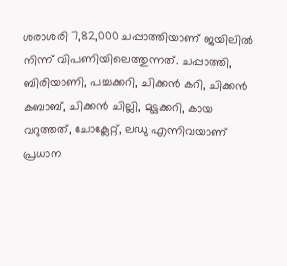ശരാശരി 7,82,000 ചപ്പാത്തിയാണ് ജയിലിൽ നിന്ന്‌ വിപണിയിലെത്തുന്നത്. ചപ്പാത്തി, ബിരിയാണി, പച്ചക്കറി, ചിക്കൻ കറി, ചിക്കൻ കബാബ്, ചിക്കൻ ചില്ലി, മുട്ടക്കറി, കായ വറുത്തത്, ചോക്ലേറ്റ്, ലഡു എന്നിവയാണ് പ്രധാന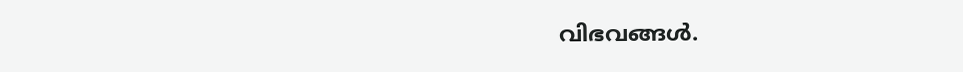വിഭവങ്ങൾ.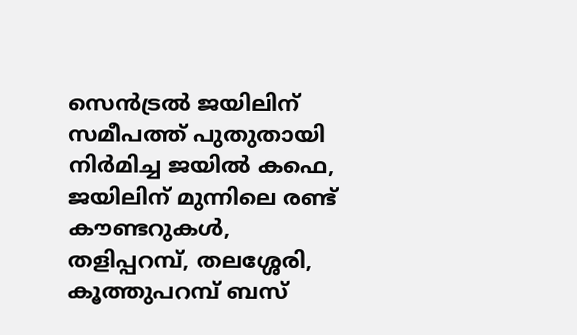സെൻട്രൽ ജയിലിന് സമീപത്ത് പുതുതായി നിർമിച്ച ജയിൽ കഫെ, ജയിലിന് മുന്നിലെ രണ്ട് കൗണ്ടറുകൾ, തളിപ്പറമ്പ്, തലശ്ശേരി, കൂത്തുപറമ്പ് ബസ്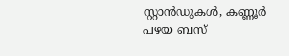സ്റ്റാൻഡുകൾ, കണ്ണൂർ പഴയ ബസ്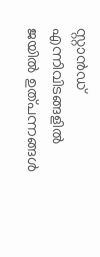സ്റ്റാൻഡ്‌ എന്നിവിടങ്ങളിൽ ജയിൽ ഉത്പന്നങ്ങൾ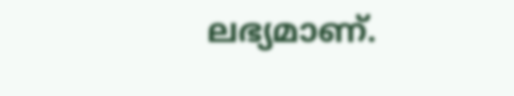ലഭ്യമാണ്.